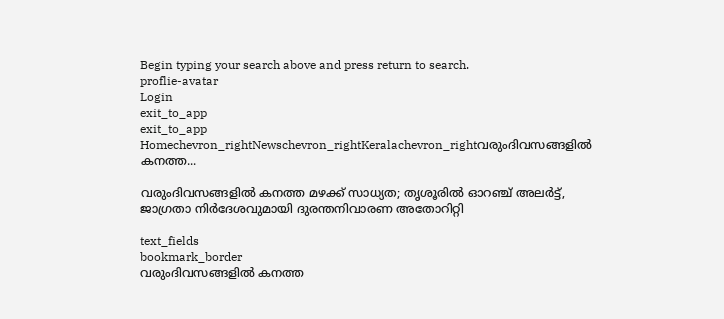Begin typing your search above and press return to search.
proflie-avatar
Login
exit_to_app
exit_to_app
Homechevron_rightNewschevron_rightKeralachevron_rightവരുംദിവസങ്ങളിൽ കനത്ത...

വരുംദിവസങ്ങളിൽ കനത്ത മഴക്ക് സാധ്യത; തൃശൂരിൽ ഓറഞ്ച് അലർട്ട്, ജാഗ്രതാ നിർദേശവുമായി ദുരന്തനിവാരണ അതോറിറ്റി

text_fields
bookmark_border
വരുംദിവസങ്ങളിൽ കനത്ത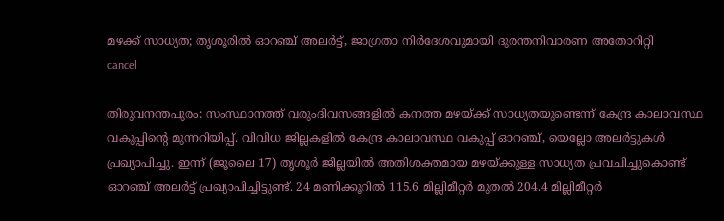മഴക്ക് സാധ്യത; തൃശൂരിൽ ഓറഞ്ച് അലർട്ട്, ജാഗ്രതാ നിർദേശവുമായി ദുരന്തനിവാരണ അതോറിറ്റി
cancel

തിരുവനന്തപുരം: സംസ്ഥാനത്ത് വരുംദിവസങ്ങളിൽ കനത്ത മഴയ്ക്ക് സാധ്യതയുണ്ടെന്ന് കേന്ദ്ര കാലാവസ്ഥ വകുപ്പിന്റെ മുന്നറിയിപ്പ്. വിവിധ ജില്ലകളിൽ കേന്ദ്ര കാലാവസ്ഥ വകുപ്പ് ഓറഞ്ച്, യെല്ലോ അലർട്ടുകൾ പ്രഖ്യാപിച്ചു. ഇന്ന് (ജൂലൈ 17) തൃശൂർ ജില്ലയിൽ അതിശക്തമായ മഴയ്ക്കുള്ള സാധ്യത പ്രവചിച്ചുകൊണ്ട് ഓറഞ്ച് അലർട്ട് പ്രഖ്യാപിച്ചിട്ടുണ്ട്. 24 മണിക്കൂറിൽ 115.6 മില്ലിമീറ്റർ മുതൽ 204.4 മില്ലിമീറ്റർ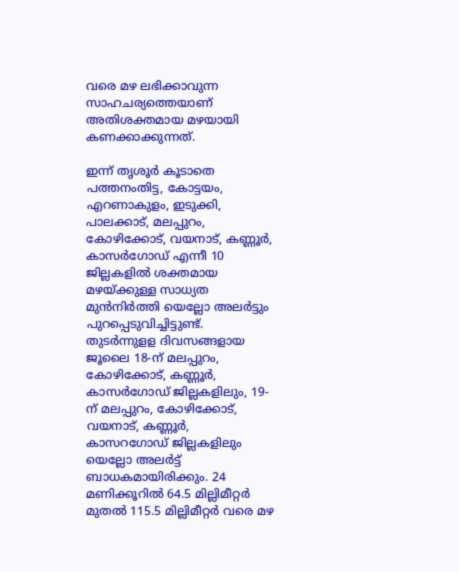വരെ മഴ ലഭിക്കാവുന്ന സാഹചര്യത്തെയാണ് അതിശക്തമായ മഴയായി കണക്കാക്കുന്നത്.

ഇന്ന് തൃശൂർ കൂടാതെ പത്തനംതിട്ട, കോട്ടയം, എറണാകുളം, ഇടുക്കി, പാലക്കാട്, മലപ്പുറം, കോഴിക്കോട്, വയനാട്, കണ്ണൂർ, കാസർഗോഡ് എന്നീ 10 ജില്ലകളിൽ ശക്തമായ മഴയ്ക്കുള്ള സാധ്യത മുൻനിർത്തി യെല്ലോ അലർട്ടും പുറപ്പെടുവിച്ചിട്ടുണ്ട്. തുടർന്നുളള ദിവസങ്ങളായ ജൂലൈ 18-ന് മലപ്പുറം, കോഴിക്കോട്, കണ്ണൂർ, കാസർഗോഡ് ജില്ലകളിലും, 19-ന് മലപ്പുറം, കോഴിക്കോട്, വയനാട്, കണ്ണൂർ, കാസറഗോഡ് ജില്ലകളിലും യെല്ലോ അലർട്ട് ബാധകമായിരിക്കും. 24 മണിക്കൂറിൽ 64.5 മില്ലിമീറ്റർ മുതൽ 115.5 മില്ലിമീറ്റർ വരെ മഴ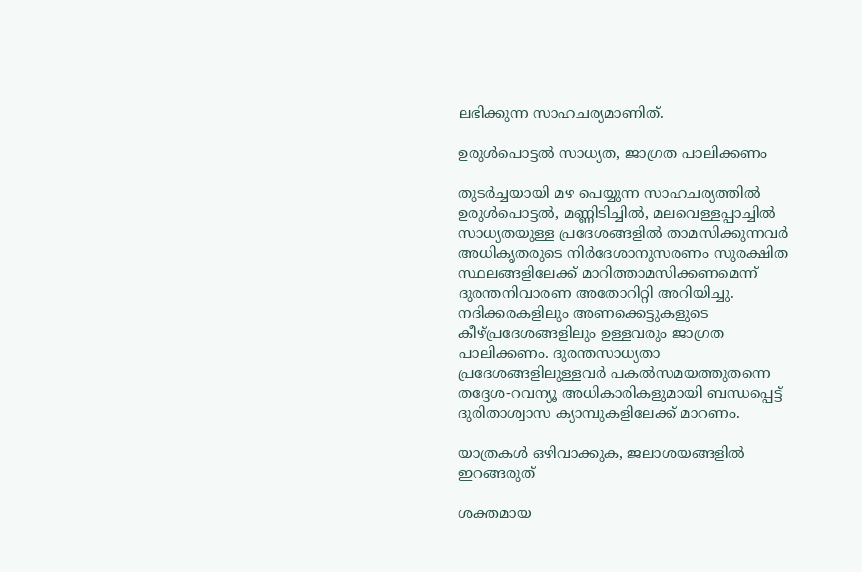ലഭിക്കുന്ന സാഹചര്യമാണിത്.

ഉരുൾപൊട്ടൽ സാധ്യത, ജാഗ്രത പാലിക്കണം

തുടർച്ചയായി മഴ പെയ്യുന്ന സാഹചര്യത്തിൽ ഉരുൾപൊട്ടൽ, മണ്ണിടിച്ചിൽ, മലവെള്ളപ്പാച്ചിൽ സാധ്യതയുള്ള പ്രദേശങ്ങളിൽ താമസിക്കുന്നവർ അധികൃതരുടെ നിർദേശാനുസരണം സുരക്ഷിത സ്ഥലങ്ങളിലേക്ക് മാറിത്താമസിക്കണമെന്ന് ദുരന്തനിവാരണ അതോറിറ്റി അറിയിച്ചു. നദിക്കരകളിലും അണക്കെട്ടുകളുടെ കീഴ്പ്രദേശങ്ങളിലും ഉള്ളവരും ജാഗ്രത പാലിക്കണം. ദുരന്തസാധ്യതാ പ്രദേശങ്ങളിലുള്ളവർ പകൽസമയത്തുതന്നെ തദ്ദേശ-റവന്യൂ അധികാരികളുമായി ബന്ധപ്പെട്ട് ദുരിതാശ്വാസ ക്യാമ്പുകളിലേക്ക് മാറണം.

യാത്രകൾ ഒഴിവാക്കുക, ജലാശയങ്ങളിൽ ഇറങ്ങരുത്

ശക്തമായ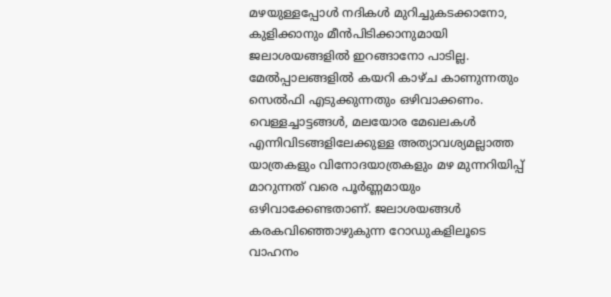മഴയുള്ളപ്പോൾ നദികൾ മുറിച്ചുകടക്കാനോ, കുളിക്കാനും മീൻപിടിക്കാനുമായി ജലാശയങ്ങളിൽ ഇറങ്ങാനോ പാടില്ല. മേൽപ്പാലങ്ങളിൽ കയറി കാഴ്ച കാണുന്നതും സെൽഫി എടുക്കുന്നതും ഒഴിവാക്കണം. വെള്ളച്ചാട്ടങ്ങൾ, മലയോര മേഖലകൾ എന്നിവിടങ്ങളിലേക്കുള്ള അത്യാവശ്യമല്ലാത്ത യാത്രകളും വിനോദയാത്രകളും മഴ മുന്നറിയിപ്പ് മാറുന്നത് വരെ പൂർണ്ണമായും ഒഴിവാക്കേണ്ടതാണ്. ജലാശയങ്ങൾ കരകവിഞ്ഞൊഴുകുന്ന റോഡുകളിലൂടെ വാഹനം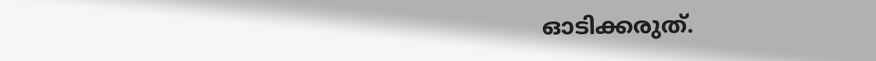ഓടിക്കരുത്.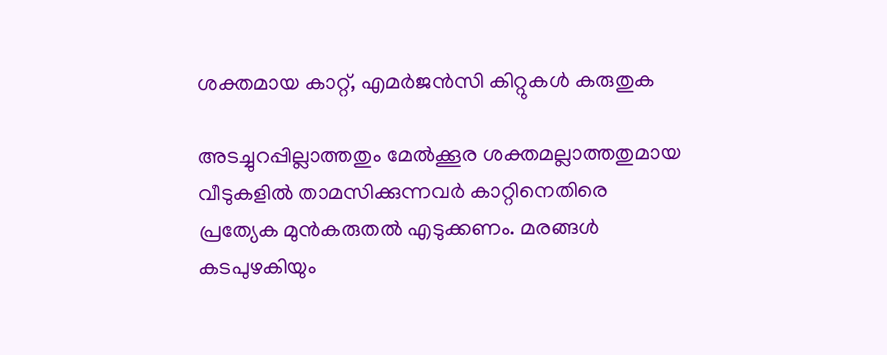ശക്തമായ കാറ്റ്, എമർജൻസി കിറ്റുകൾ കരുതുക

അടച്ചുറപ്പില്ലാത്തതും മേൽക്കൂര ശക്തമല്ലാത്തതുമായ വീടുകളിൽ താമസിക്കുന്നവർ കാറ്റിനെതിരെ പ്രത്യേക മുൻകരുതൽ എടുക്കണം. മരങ്ങൾ കടപുഴകിയും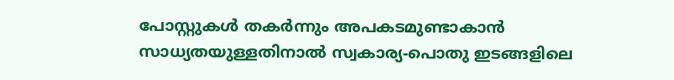പോസ്റ്റുകൾ തകർന്നും അപകടമുണ്ടാകാൻ സാധ്യതയുള്ളതിനാൽ സ്വകാര്യ-പൊതു ഇടങ്ങളിലെ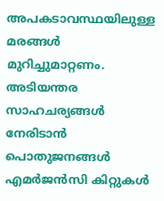അപകടാവസ്ഥയിലുള്ള മരങ്ങൾ മുറിച്ചുമാറ്റണം. അടിയന്തര സാഹചര്യങ്ങൾ നേരിടാൻ പൊതുജനങ്ങൾ എമർജൻസി കിറ്റുകൾ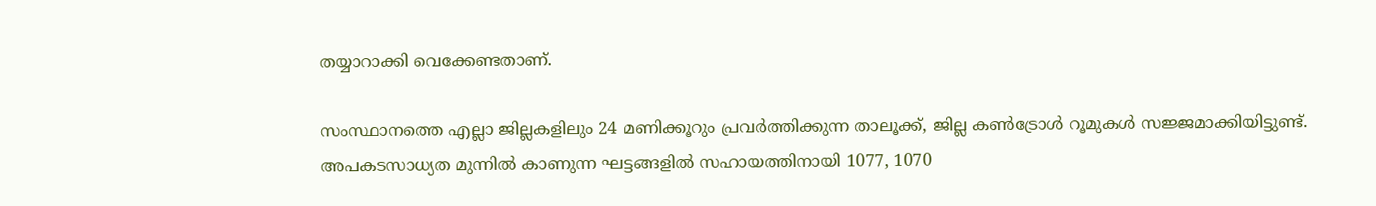തയ്യാറാക്കി വെക്കേണ്ടതാണ്.

സംസ്ഥാനത്തെ എല്ലാ ജില്ലകളിലും 24 മണിക്കൂറും പ്രവർത്തിക്കുന്ന താലൂക്ക്, ജില്ല കൺട്രോൾ റൂമുകൾ സജ്ജമാക്കിയിട്ടുണ്ട്. അപകടസാധ്യത മുന്നിൽ കാണുന്ന ഘട്ടങ്ങളിൽ സഹായത്തിനായി 1077, 1070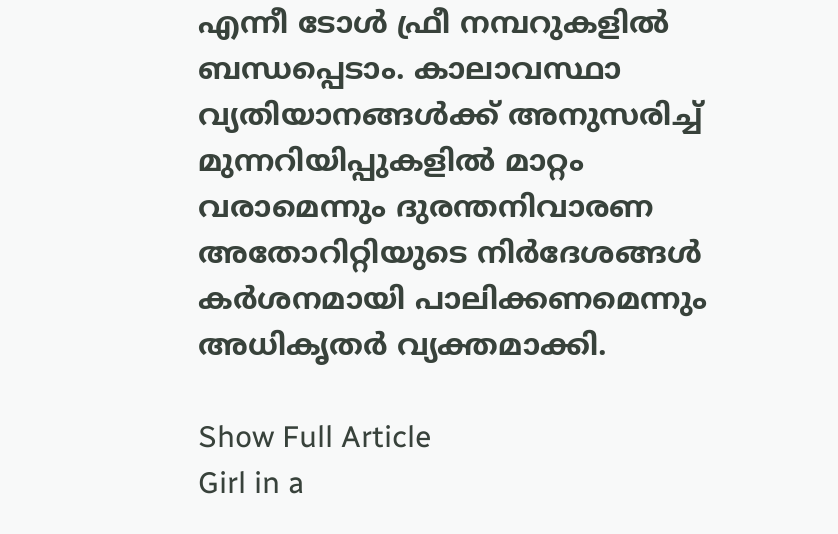എന്നീ ടോൾ ഫ്രീ നമ്പറുകളിൽ ബന്ധപ്പെടാം. കാലാവസ്ഥാ വ്യതിയാനങ്ങൾക്ക് അനുസരിച്ച് മുന്നറിയിപ്പുകളിൽ മാറ്റം വരാമെന്നും ദുരന്തനിവാരണ അതോറിറ്റിയുടെ നിർദേശങ്ങൾ കർശനമായി പാലിക്കണമെന്നും അധികൃതർ വ്യക്തമാക്കി.

Show Full Article
Girl in a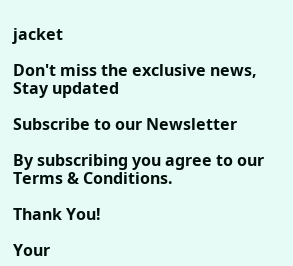jacket

Don't miss the exclusive news, Stay updated

Subscribe to our Newsletter

By subscribing you agree to our Terms & Conditions.

Thank You!

Your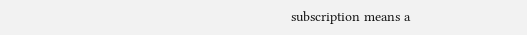subscription means a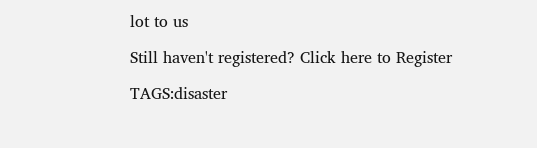lot to us

Still haven't registered? Click here to Register

TAGS:disaster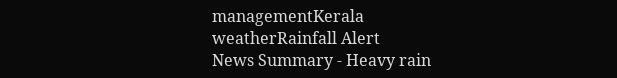managementKerala weatherRainfall Alert
News Summary - Heavy rain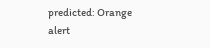predicted: Orange alert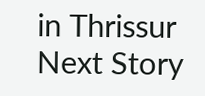in Thrissur
Next Story